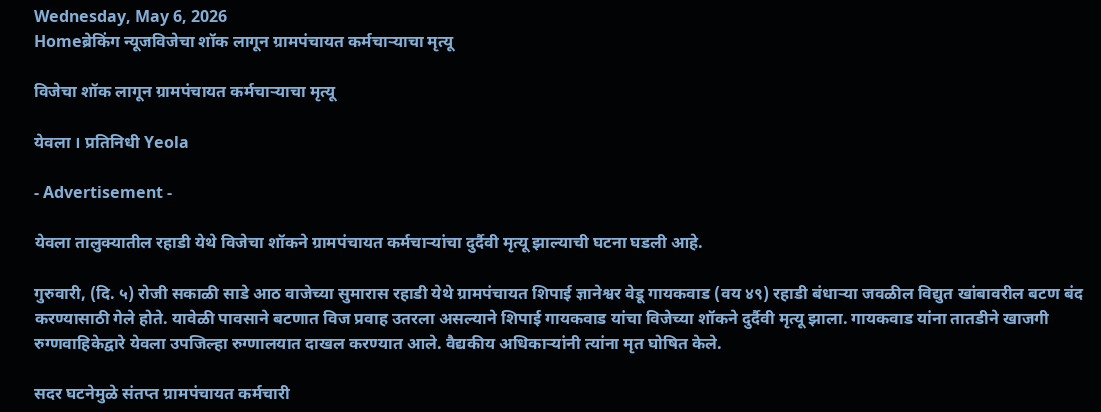Wednesday, May 6, 2026
Homeब्रेकिंग न्यूजविजेचा शॉक लागून ग्रामपंचायत कर्मचाऱ्याचा मृत्यू

विजेचा शॉक लागून ग्रामपंचायत कर्मचाऱ्याचा मृत्यू

येवला । प्रतिनिधी Yeola

- Advertisement -

येवला तालुक्यातील रहाडी येथे विजेचा शॉकने ग्रामपंचायत कर्मचाऱ्यांचा दुर्दैवी मृत्यू झाल्याची घटना घडली आहे.

गुरुवारी, (दि. ५) रोजी सकाळी साडे आठ वाजेच्या सुमारास रहाडी येथे ग्रामपंचायत शिपाई ज्ञानेश्वर वेडू गायकवाड (वय ४९) रहाडी बंधाऱ्या जवळील विद्युत खांबावरील बटण बंद करण्यासाठी गेले होते. यावेळी पावसाने बटणात विज प्रवाह उतरला असल्याने शिपाई गायकवाड यांचा विजेच्या शॉकने दुर्दैवी मृत्यू झाला. गायकवाड यांना तातडीने खाजगी रुग्णवाहिकेद्वारे येवला उपजिल्हा रुग्णालयात दाखल करण्यात आले. वैद्यकीय अधिकाऱ्यांनी त्यांना मृत घोषित केले.

सदर घटनेमुळे संतप्त ग्रामपंचायत कर्मचारी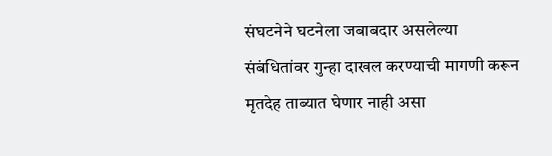संघटनेने घटनेला जबाबदार असलेल्या संबंधितांवर गुन्हा दाखल करण्याची मागणी करून मृतदेह ताब्यात घेणार नाही असा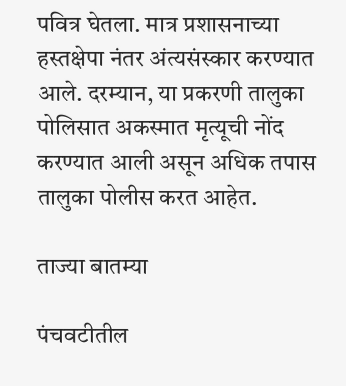पवित्र घेतला. मात्र प्रशासनाच्या हस्तक्षेपा नंतर अंत्यसंस्कार करण्यात आले. दरम्यान, या प्रकरणी तालुका पोलिसात अकस्मात मृत्यूची नोंद करण्यात आली असून अधिक तपास तालुका पोलीस करत आहेत.

ताज्या बातम्या

पंचवटीतील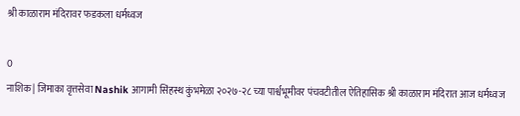श्री काळाराम मंदिरावर फडकला धर्मध्वज

0
नाशिक | जिमाका वृत्तसेवा Nashik आगामी सिंहस्थ कुंभमेळा २०२७-२८ च्या पार्श्वभूमीवर पंचवटीतील ऐतिहासिक श्री काळाराम मंदिरात आज धर्मध्वज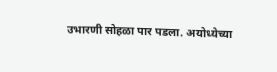उभारणी सोहळा पार पडला. अयोध्येच्या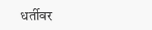धर्तीवर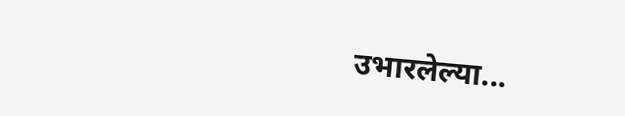उभारलेल्या...